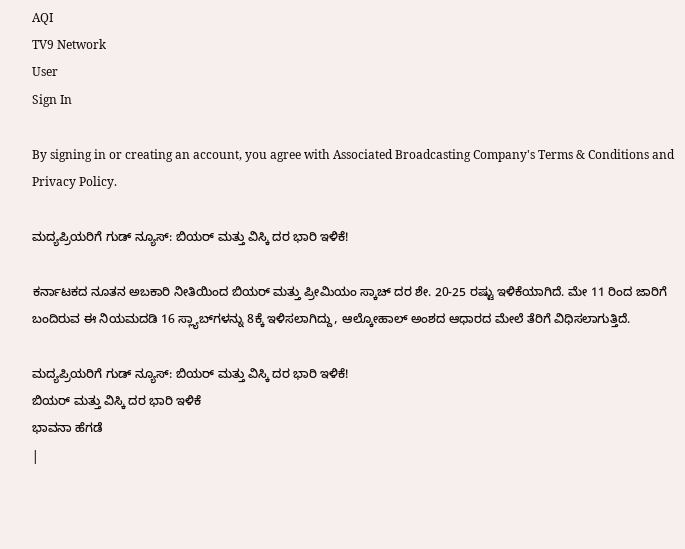AQI
TV9 Network
User
Sign In

By signing in or creating an account, you agree with Associated Broadcasting Company's Terms & Conditions and Privacy Policy.

ಮದ್ಯಪ್ರಿಯರಿಗೆ ಗುಡ್ ನ್ಯೂಸ್: ಬಿಯರ್ ಮತ್ತು ವಿಸ್ಕಿ ದರ ಭಾರಿ ಇಳಿಕೆ!

ಕರ್ನಾಟಕದ ನೂತನ ಅಬಕಾರಿ ನೀತಿಯಿಂದ ಬಿಯರ್ ಮತ್ತು ಪ್ರೀಮಿಯಂ ಸ್ಕಾಚ್ ದರ ಶೇ. 20-25 ರಷ್ಟು ಇಳಿಕೆಯಾಗಿದೆ. ಮೇ 11 ರಿಂದ ಜಾರಿಗೆ ಬಂದಿರುವ ಈ ನಿಯಮದಡಿ 16 ಸ್ಲ್ಯಾಬ್‌ಗಳನ್ನು 8ಕ್ಕೆ ಇಳಿಸಲಾಗಿದ್ದು, ಆಲ್ಕೋಹಾಲ್ ಅಂಶದ ಆಧಾರದ ಮೇಲೆ ತೆರಿಗೆ ವಿಧಿಸಲಾಗುತ್ತಿದೆ.

ಮದ್ಯಪ್ರಿಯರಿಗೆ ಗುಡ್ ನ್ಯೂಸ್: ಬಿಯರ್ ಮತ್ತು ವಿಸ್ಕಿ ದರ ಭಾರಿ ಇಳಿಕೆ!
ಬಿಯರ್ ಮತ್ತು ವಿಸ್ಕಿ ದರ ಭಾರಿ ಇಳಿಕೆ
ಭಾವನಾ ಹೆಗಡೆ
|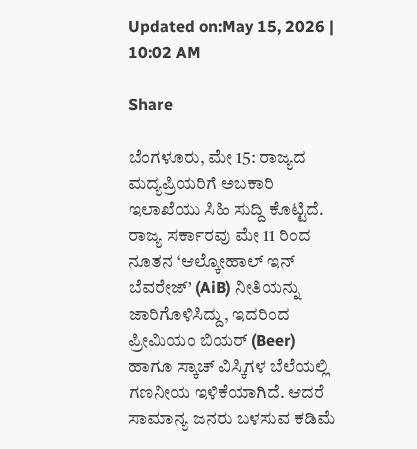Updated on:May 15, 2026 | 10:02 AM

Share

ಬೆಂಗಳೂರು, ಮೇ 15: ರಾಜ್ಯದ ಮದ್ಯಪ್ರಿಯರಿಗೆ ಅಬಕಾರಿ ಇಲಾಖೆಯು ಸಿಹಿ ಸುದ್ದಿ ಕೊಟ್ಟಿದೆ. ರಾಜ್ಯ ಸರ್ಕಾರವು ಮೇ 11 ರಿಂದ ನೂತನ ‘ಆಲ್ಕೋಹಾಲ್ ಇನ್ ಬೆವರೇಜ್’ (AiB) ನೀತಿಯನ್ನು ಜಾರಿಗೊಳಿಸಿದ್ದು, ಇದರಿಂದ ಪ್ರೀಮಿಯಂ ಬಿಯರ್ (Beer) ಹಾಗೂ ಸ್ಕಾಚ್ ವಿಸ್ಕಿಗಳ ಬೆಲೆಯಲ್ಲಿ ಗಣನೀಯ ಇಳಿಕೆಯಾಗಿದೆ. ಆದರೆ ಸಾಮಾನ್ಯ ಜನರು ಬಳಸುವ ಕಡಿಮೆ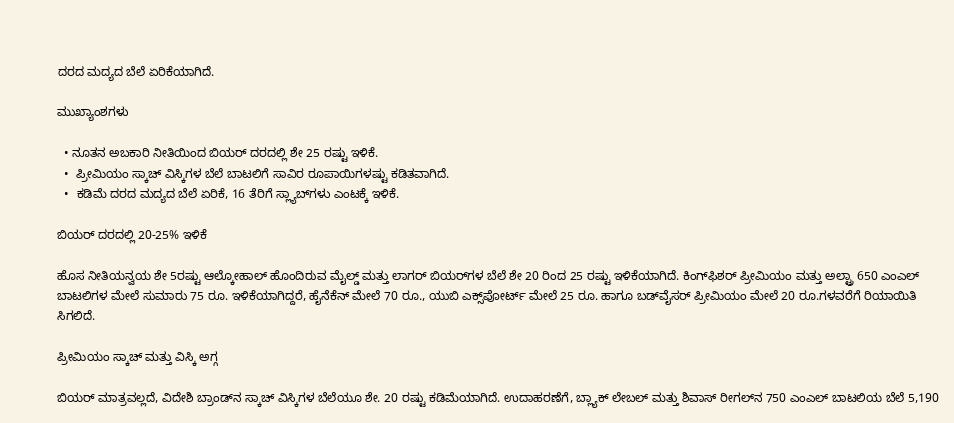ದರದ ಮದ್ಯದ ಬೆಲೆ ಏರಿಕೆಯಾಗಿದೆ.

ಮುಖ್ಯಾಂಶಗಳು

  • ನೂತನ ಅಬಕಾರಿ ನೀತಿಯಿಂದ ಬಿಯರ್ ದರದಲ್ಲಿ ಶೇ 25 ರಷ್ಟು ಇಳಿಕೆ.
  •  ಪ್ರೀಮಿಯಂ ಸ್ಕಾಚ್ ವಿಸ್ಕಿಗಳ ಬೆಲೆ ಬಾಟಲಿಗೆ ಸಾವಿರ ರೂಪಾಯಿಗಳಷ್ಟು ಕಡಿತವಾಗಿದೆ.
  •  ಕಡಿಮೆ ದರದ ಮದ್ಯದ ಬೆಲೆ ಏರಿಕೆ, 16 ತೆರಿಗೆ ಸ್ಲ್ಯಾಬ್‌ಗಳು ಎಂಟಕ್ಕೆ ಇಳಿಕೆ.

ಬಿಯರ್ ದರದಲ್ಲಿ 20-25% ಇಳಿಕೆ

ಹೊಸ ನೀತಿಯನ್ವಯ ಶೇ 5ರಷ್ಟು ಆಲ್ಕೋಹಾಲ್ ಹೊಂದಿರುವ ಮೈಲ್ಡ್ ಮತ್ತು ಲಾಗರ್ ಬಿಯರ್‌ಗಳ ಬೆಲೆ ಶೇ 20 ರಿಂದ 25 ರಷ್ಟು ಇಳಿಕೆಯಾಗಿದೆ. ಕಿಂಗ್‌ಫಿಶರ್ ಪ್ರೀಮಿಯಂ ಮತ್ತು ಅಲ್ಟ್ರಾ 650 ಎಂಎಲ್ ಬಾಟಲಿಗಳ ಮೇಲೆ ಸುಮಾರು 75 ರೂ. ಇಳಿಕೆಯಾಗಿದ್ದರೆ, ಹೈನೆಕೆನ್ ಮೇಲೆ 70 ರೂ., ಯುಬಿ ಎಕ್ಸ್‌ಪೋರ್ಟ್ ಮೇಲೆ 25 ರೂ. ಹಾಗೂ ಬಡ್‌ವೈಸರ್ ಪ್ರೀಮಿಯಂ ಮೇಲೆ 20 ರೂ.ಗಳವರೆಗೆ ರಿಯಾಯಿತಿ ಸಿಗಲಿದೆ.

ಪ್ರೀಮಿಯಂ ಸ್ಕಾಚ್ ಮತ್ತು ವಿಸ್ಕಿ ಅಗ್ಗ

ಬಿಯರ್ ಮಾತ್ರವಲ್ಲದೆ, ವಿದೇಶಿ ಬ್ರಾಂಡ್‌ನ ಸ್ಕಾಚ್ ವಿಸ್ಕಿಗಳ ಬೆಲೆಯೂ ಶೇ. 20 ರಷ್ಟು ಕಡಿಮೆಯಾಗಿದೆ. ಉದಾಹರಣೆಗೆ, ಬ್ಲ್ಯಾಕ್ ಲೇಬಲ್ ಮತ್ತು ಶಿವಾಸ್ ರೀಗಲ್‌ನ 750 ಎಂಎಲ್ ಬಾಟಲಿಯ ಬೆಲೆ 5,190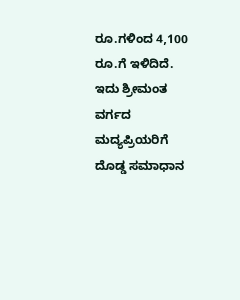ರೂ.ಗಳಿಂದ 4,100 ರೂ.ಗೆ ಇಳಿದಿದೆ. ಇದು ಶ್ರೀಮಂತ ವರ್ಗದ ಮದ್ಯಪ್ರಿಯರಿಗೆ ದೊಡ್ಡ ಸಮಾಧಾನ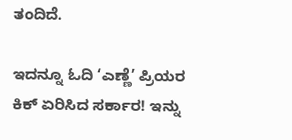ತಂದಿದೆ.

ಇದನ್ನೂ ಓದಿ ‘ಎಣ್ಣೆ’ ಪ್ರಿಯರ ಕಿಕ್ ಏರಿಸಿದ ಸರ್ಕಾರ! ಇನ್ನು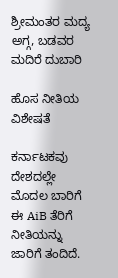ಶ್ರೀಮಂತರ ಮದ್ಯ ಅಗ್ಗ, ಬಡವರ ಮದಿರೆ ದುಬಾರಿ

ಹೊಸ ನೀತಿಯ ವಿಶೇಷತೆ

ಕರ್ನಾಟಕವು ದೇಶದಲ್ಲೇ ಮೊದಲ ಬಾರಿಗೆ ಈ AiB ತೆರಿಗೆ ನೀತಿಯನ್ನು ಜಾರಿಗೆ ತಂದಿದೆ.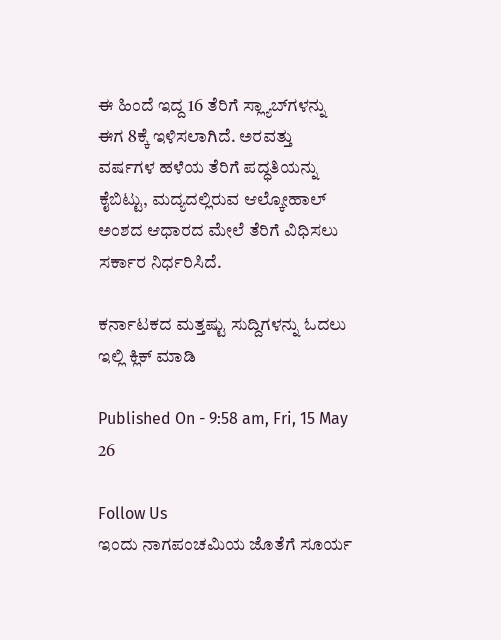ಈ ಹಿಂದೆ ಇದ್ದ 16 ತೆರಿಗೆ ಸ್ಲ್ಯಾಬ್‌ಗಳನ್ನು ಈಗ 8ಕ್ಕೆ ಇಳಿಸಲಾಗಿದೆ. ಅರವತ್ತು ವರ್ಷಗಳ ಹಳೆಯ ತೆರಿಗೆ ಪದ್ಧತಿಯನ್ನು ಕೈಬಿಟ್ಟು, ಮದ್ಯದಲ್ಲಿರುವ ಆಲ್ಕೋಹಾಲ್ ಅಂಶದ ಆಧಾರದ ಮೇಲೆ ತೆರಿಗೆ ವಿಧಿಸಲು ಸರ್ಕಾರ ನಿರ್ಧರಿಸಿದೆ.

ಕರ್ನಾಟಕದ ಮತ್ತಷ್ಟು ಸುದ್ದಿಗಳನ್ನು ಓದಲು ಇಲ್ಲಿ ಕ್ಲಿಕ್ ಮಾಡಿ

Published On - 9:58 am, Fri, 15 May 26

Follow Us
ಇಂದು ನಾಗಪಂಚಮಿಯ ಜೊತೆಗೆ ಸೂರ್ಯ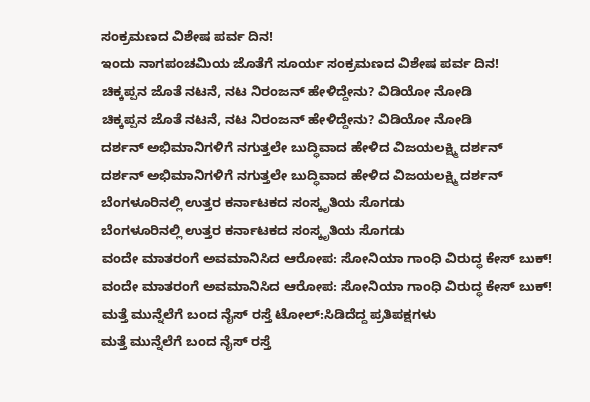ಸಂಕ್ರಮಣದ ವಿಶೇಷ ಪರ್ವ ದಿನ!
ಇಂದು ನಾಗಪಂಚಮಿಯ ಜೊತೆಗೆ ಸೂರ್ಯ ಸಂಕ್ರಮಣದ ವಿಶೇಷ ಪರ್ವ ದಿನ!
ಚಿಕ್ಕಪ್ಪನ ಜೊತೆ ನಟನೆ, ನಟ ನಿರಂಜನ್ ಹೇಳಿದ್ದೇನು? ವಿಡಿಯೋ ನೋಡಿ
ಚಿಕ್ಕಪ್ಪನ ಜೊತೆ ನಟನೆ, ನಟ ನಿರಂಜನ್ ಹೇಳಿದ್ದೇನು? ವಿಡಿಯೋ ನೋಡಿ
ದರ್ಶನ್ ಅಭಿಮಾನಿಗಳಿಗೆ ನಗುತ್ತಲೇ ಬುದ್ಧಿವಾದ ಹೇಳಿದ ವಿಜಯಲಕ್ಷ್ಮಿ ದರ್ಶನ್
ದರ್ಶನ್ ಅಭಿಮಾನಿಗಳಿಗೆ ನಗುತ್ತಲೇ ಬುದ್ಧಿವಾದ ಹೇಳಿದ ವಿಜಯಲಕ್ಷ್ಮಿ ದರ್ಶನ್
ಬೆಂಗಳೂರಿನಲ್ಲಿ ಉತ್ತರ ಕರ್ನಾಟಕದ ಸಂಸ್ಕೃತಿಯ ಸೊಗಡು
ಬೆಂಗಳೂರಿನಲ್ಲಿ ಉತ್ತರ ಕರ್ನಾಟಕದ ಸಂಸ್ಕೃತಿಯ ಸೊಗಡು
ವಂದೇ ಮಾತರಂಗೆ ಅವಮಾನಿಸಿದ ಆರೋಪ: ಸೋನಿಯಾ ಗಾಂಧಿ ವಿರುದ್ಧ ಕೇಸ್ ಬುಕ್!
ವಂದೇ ಮಾತರಂಗೆ ಅವಮಾನಿಸಿದ ಆರೋಪ: ಸೋನಿಯಾ ಗಾಂಧಿ ವಿರುದ್ಧ ಕೇಸ್ ಬುಕ್!
ಮತ್ತೆ ಮುನ್ನೆಲೆಗೆ ಬಂದ ನೈಸ್ ರಸ್ತೆ ಟೋಲ್:ಸಿಡಿದೆದ್ದ ಪ್ರತಿಪಕ್ಷಗಳು
ಮತ್ತೆ ಮುನ್ನೆಲೆಗೆ ಬಂದ ನೈಸ್ ರಸ್ತೆ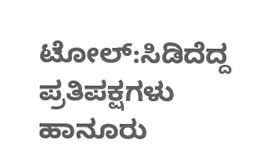ಟೋಲ್:ಸಿಡಿದೆದ್ದ ಪ್ರತಿಪಕ್ಷಗಳು
ಹಾನೂರು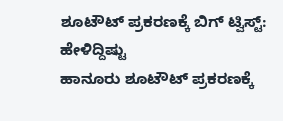ಶೂಟೌಟ್ ಪ್ರಕರಣಕ್ಕೆ ಬಿಗ್ ಟ್ವಿಸ್ಟ್: ಹೇಳಿದ್ದಿಷ್ಟು
ಹಾನೂರು ಶೂಟೌಟ್ ಪ್ರಕರಣಕ್ಕೆ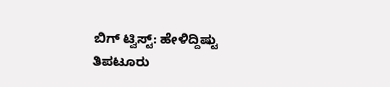ಬಿಗ್ ಟ್ವಿಸ್ಟ್: ಹೇಳಿದ್ದಿಷ್ಟು
ತಿಪಟೂರು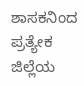ಶಾಸಕನಿಂದ ಪ್ರತ್ಯೇಕ ಜಿಲ್ಲೆಯ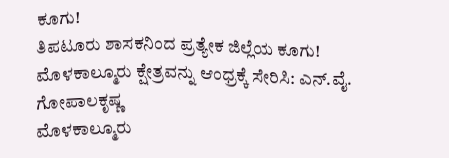ಕೂಗು!
ತಿಪಟೂರು ಶಾಸಕನಿಂದ ಪ್ರತ್ಯೇಕ ಜಿಲ್ಲೆಯ ಕೂಗು!
ಮೊಳಕಾಲ್ಮೂರು ಕ್ಷೇತ್ರವನ್ನು ಆಂಧ್ರಕ್ಕೆ ಸೇರಿಸಿ: ಎನ್.ವೈ. ಗೋಪಾಲಕೃಷ್ಣ
ಮೊಳಕಾಲ್ಮೂರು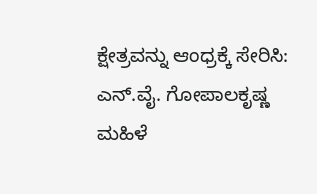ಕ್ಷೇತ್ರವನ್ನು ಆಂಧ್ರಕ್ಕೆ ಸೇರಿಸಿ: ಎನ್.ವೈ. ಗೋಪಾಲಕೃಷ್ಣ
ಮಹಿಳೆ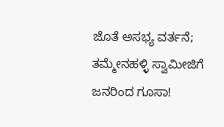ಜೊತೆ ಅಸಭ್ಯ ವರ್ತನೆ; ತಮ್ಮೇನಹಳ್ಳಿ ಸ್ವಾಮೀಜಿಗೆ ಜನರಿಂದ ಗೂಸಾ!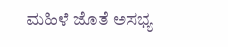ಮಹಿಳೆ ಜೊತೆ ಅಸಭ್ಯ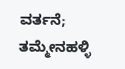ವರ್ತನೆ; ತಮ್ಮೇನಹಳ್ಳಿ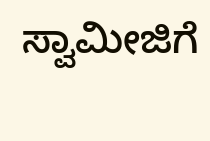ಸ್ವಾಮೀಜಿಗೆ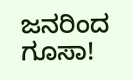ಜನರಿಂದ ಗೂಸಾ!